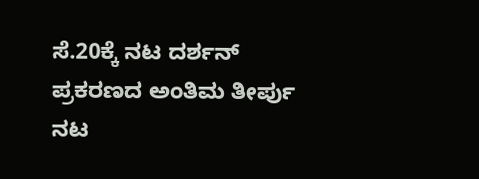ಸೆ.20ಕ್ಕೆ ನಟ ದರ್ಶನ್ ಪ್ರಕರಣದ ಅಂತಿಮ ತೀರ್ಪು
ನಟ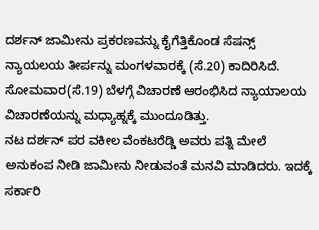ದರ್ಶನ್ ಜಾಮೀನು ಪ್ರಕರಣವನ್ನು ಕೈಗೆತ್ತಿಕೊಂಡ ಸೆಷನ್ಸ್ ನ್ಯಾಯಲಯ ತೀರ್ಪನ್ನು ಮಂಗಳವಾರಕ್ಕೆ (ಸೆ.20) ಕಾದಿರಿಸಿದೆ. ಸೋಮವಾರ(ಸೆ.19) ಬೆಳಗ್ಗೆ ವಿಚಾರಣೆ ಆರಂಭಿಸಿದ ನ್ಯಾಯಾಲಯ ವಿಚಾರಣೆಯನ್ನು ಮಧ್ಯಾಹ್ನಕ್ಕೆ ಮುಂದೂಡಿತ್ತು.
ನಟ ದರ್ಶನ್ ಪರ ವಕೀಲ ವೆಂಕಟರೆಡ್ಡಿ ಅವರು ಪತ್ನಿ ಮೇಲೆ ಅನುಕಂಪ ನೀಡಿ ಜಾಮೀನು ನೀಡುವಂತೆ ಮನವಿ ಮಾಡಿದರು. ಇದಕ್ಕೆ ಸರ್ಕಾರಿ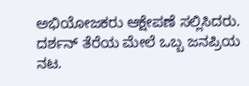ಅಭಿಯೋಜಕರು ಆಕ್ಷೇಪಣೆ ಸಲ್ಲಿಸಿದರು. ದರ್ಶನ್ ತೆರೆಯ ಮೇಲೆ ಒಬ್ಬ ಜನಪ್ರಿಯ ನಟ.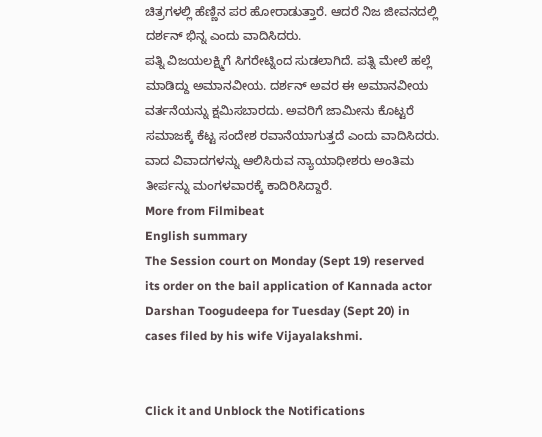ಚಿತ್ರಗಳಲ್ಲಿ ಹೆಣ್ಣಿನ ಪರ ಹೋರಾಡುತ್ತಾರೆ. ಆದರೆ ನಿಜ ಜೀವನದಲ್ಲಿ ದರ್ಶನ್ ಭಿನ್ನ ಎಂದು ವಾದಿಸಿದರು.
ಪತ್ನಿ ವಿಜಯಲಕ್ಷ್ಮಿಗೆ ಸಿಗರೇಟ್ನಿಂದ ಸುಡಲಾಗಿದೆ. ಪತ್ನಿ ಮೇಲೆ ಹಲ್ಲೆ ಮಾಡಿದ್ದು ಅಮಾನವೀಯ. ದರ್ಶನ್ ಅವರ ಈ ಅಮಾನವೀಯ ವರ್ತನೆಯನ್ನು ಕ್ಷಮಿಸಬಾರದು. ಅವರಿಗೆ ಜಾಮೀನು ಕೊಟ್ಟರೆ ಸಮಾಜಕ್ಕೆ ಕೆಟ್ಟ ಸಂದೇಶ ರವಾನೆಯಾಗುತ್ತದೆ ಎಂದು ವಾದಿಸಿದರು. ವಾದ ವಿವಾದಗಳನ್ನು ಆಲಿಸಿರುವ ನ್ಯಾಯಾಧೀಶರು ಅಂತಿಮ ತೀರ್ಪನ್ನು ಮಂಗಳವಾರಕ್ಕೆ ಕಾದಿರಿಸಿದ್ದಾರೆ.
More from Filmibeat
English summary
The Session court on Monday (Sept 19) reserved its order on the bail application of Kannada actor Darshan Toogudeepa for Tuesday (Sept 20) in cases filed by his wife Vijayalakshmi.


Click it and Unblock the Notifications